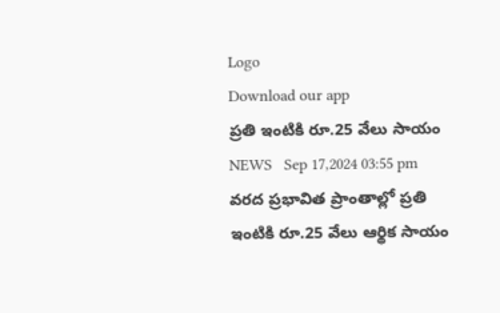Logo
Download our app
ప్రతి ఇంటికి రూ.25 వేలు సాయం
NEWS   Sep 17,2024 03:55 pm
వరద ప్రభావిత ప్రాంతాల్లో ప్రతి ఇంటికి రూ.25 వేలు ఆర్థిక సాయం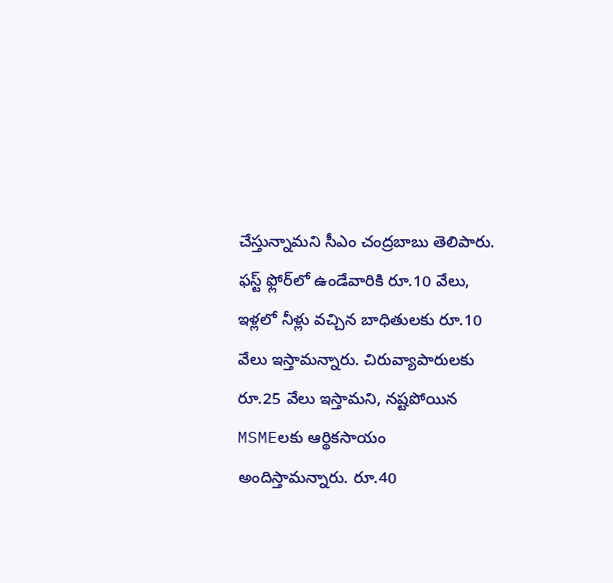చేస్తున్నామని సీఎం చంద్రబాబు తెలిపారు. ఫ‌స్ట్ ఫ్లోర్‌లో ఉండేవారికి రూ.10 వేలు, ఇళ్లలో నీళ్లు వచ్చిన బాధితులకు రూ.10 వేలు ఇస్తామన్నారు. చిరువ్యాపారులకు రూ.25 వేలు ఇస్తామని, నష్టపోయిన MSMEలకు ఆర్థికసాయం అందిస్తామన్నారు. రూ.40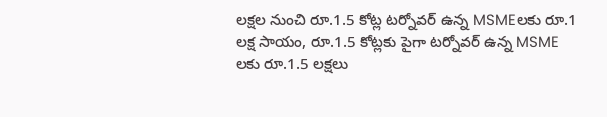లక్షల నుంచి రూ.1.5 కోట్ల టర్నోవర్ ఉన్న MSMEలకు రూ.1 లక్ష సాయం, రూ.1.5 కోట్లకు పైగా టర్నోవర్ ఉన్న MSME లకు రూ.1.5 లక్షలు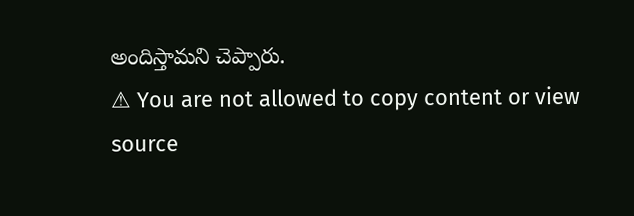అందిస్తామని చెప్పారు.
⚠ You are not allowed to copy content or view source